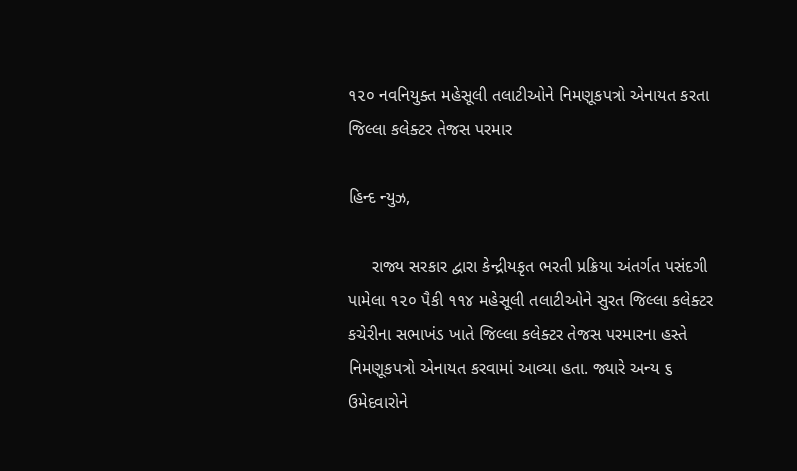૧૨૦ નવનિયુક્ત મહેસૂલી તલાટીઓને નિમણૂકપત્રો એનાયત કરતા જિલ્લા કલેક્ટર તેજસ પરમાર

હિન્દ ન્યુઝ,

     રાજ્ય સરકાર દ્વારા કેન્દ્રીયકૃત ભરતી પ્રક્રિયા અંતર્ગત પસંદગી પામેલા ૧૨૦ પૈકી ૧૧૪ મહેસૂલી તલાટીઓને સુરત જિલ્લા કલેક્ટર કચેરીના સભાખંડ ખાતે જિલ્લા કલેક્ટર તેજસ પરમારના હસ્તે નિમણૂકપત્રો એનાયત કરવામાં આવ્યા હતા. જ્યારે અન્ય ૬ ઉમેદવારોને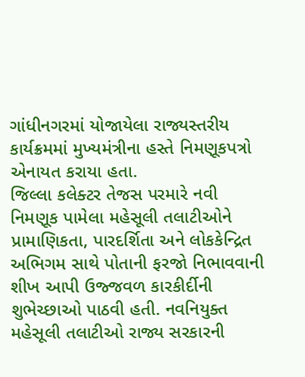ગાંધીનગરમાં યોજાયેલા રાજ્યસ્તરીય કાર્યક્રમમાં મુખ્યમંત્રીના હસ્તે નિમણૂકપત્રો એનાયત કરાયા હતા.
જિલ્લા કલેક્ટર તેજસ પરમારે નવી નિમણૂક પામેલા મહેસૂલી તલાટીઓને પ્રામાણિકતા, પારદર્શિતા અને લોકકેન્દ્રિત અભિગમ સાથે પોતાની ફરજો નિભાવવાની શીખ આપી ઉજ્જવળ કારકીર્દીની શુભેચ્છાઓ પાઠવી હતી. નવનિયુક્ત મહેસૂલી તલાટીઓ રાજ્ય સરકારની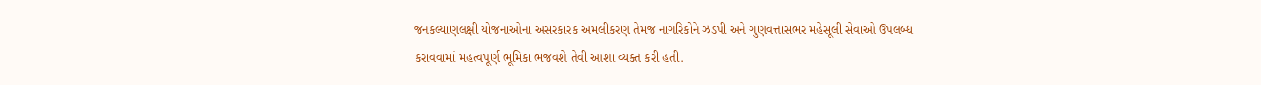જનકલ્યાણલક્ષી યોજનાઓના અસરકારક અમલીકરણ તેમજ નાગરિકોને ઝડપી અને ગુણવત્તાસભર મહેસૂલી સેવાઓ ઉપલબ્ધ કરાવવામાં મહત્વપૂર્ણ ભૂમિકા ભજવશે તેવી આશા વ્યક્ત કરી હતી.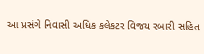આ પ્રસંગે નિવાસી અધિક કલેકટર વિજય રબારી સહિત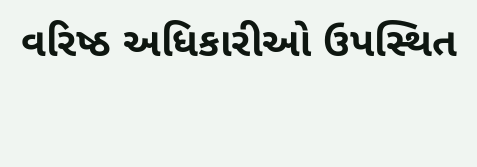વરિષ્ઠ અધિકારીઓ ઉપસ્થિત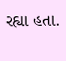રહ્યા હતા.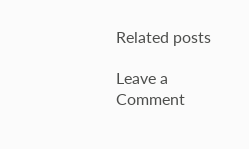Related posts

Leave a Comment